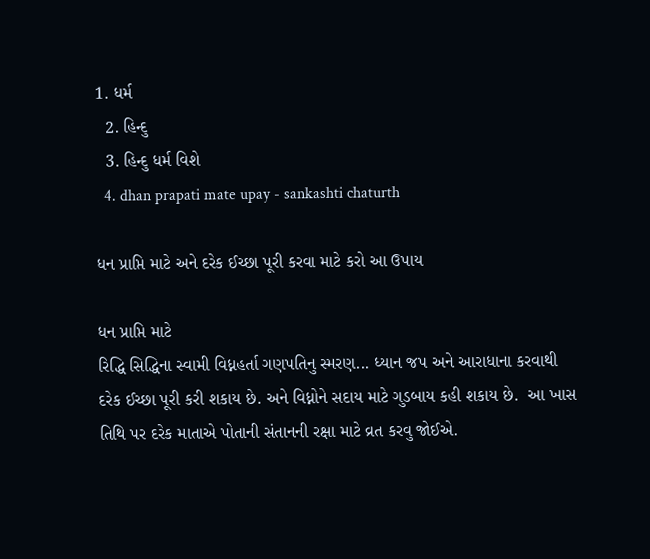1. ધર્મ
  2. હિન્દુ
  3. હિન્દુ ધર્મ વિશે
  4. dhan prapati mate upay - sankashti chaturth

ધન પ્રાપ્તિ માટે અને દરેક ઈચ્છા પૂરી કરવા માટે કરો આ ઉપાય

ધન પ્રાપ્તિ માટે
રિદ્ધિ સિદ્ધિના સ્વામી વિધ્નહર્તા ગણપતિનુ સ્મરણ... ધ્યાન જપ અને આરાધાના કરવાથી દરેક ઈચ્છા પૂરી કરી શકાય છે. અને વિધ્નોને સદાય માટે ગુડબાય કહી શકાય છે.  આ ખાસ તિથિ પર દરેક માતાએ પોતાની સંતાનની રક્ષા માટે વ્રત કરવુ જોઈએ.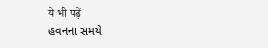ये भी पढ़ें
હવનના સમયે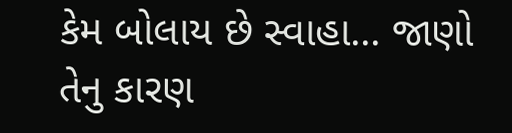કેમ બોલાય છે સ્વાહા... જાણો તેનુ કારણ